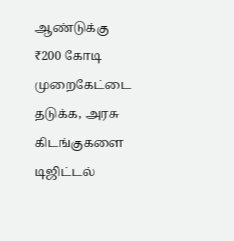ஆண்டுக்கு ₹200 கோடி முறைகேட்டை தடுக்க, அரசு கிடங்குகளை டிஜிட்டல்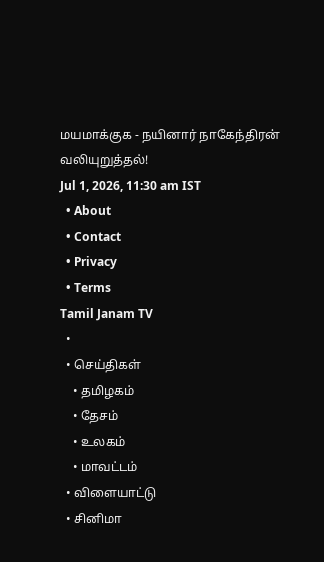மயமாக்குக - நயினார் நாகேந்திரன் வலியுறுத்தல்!
Jul 1, 2026, 11:30 am IST
  • About
  • Contact
  • Privacy
  • Terms
Tamil Janam TV
  •
  • செய்திகள்
    • தமிழகம்
    • தேசம்
    • உலகம்
    • மாவட்டம்
  • விளையாட்டு
  • சினிமா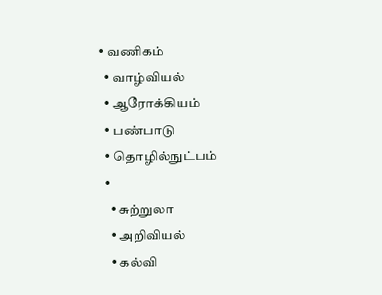• வணிகம்
  • வாழ்வியல்
  • ஆரோக்கியம்
  • பண்பாடு
  • தொழில்நுட்பம்
  •
    • சுற்றுலா
    • அறிவியல்
    • கல்வி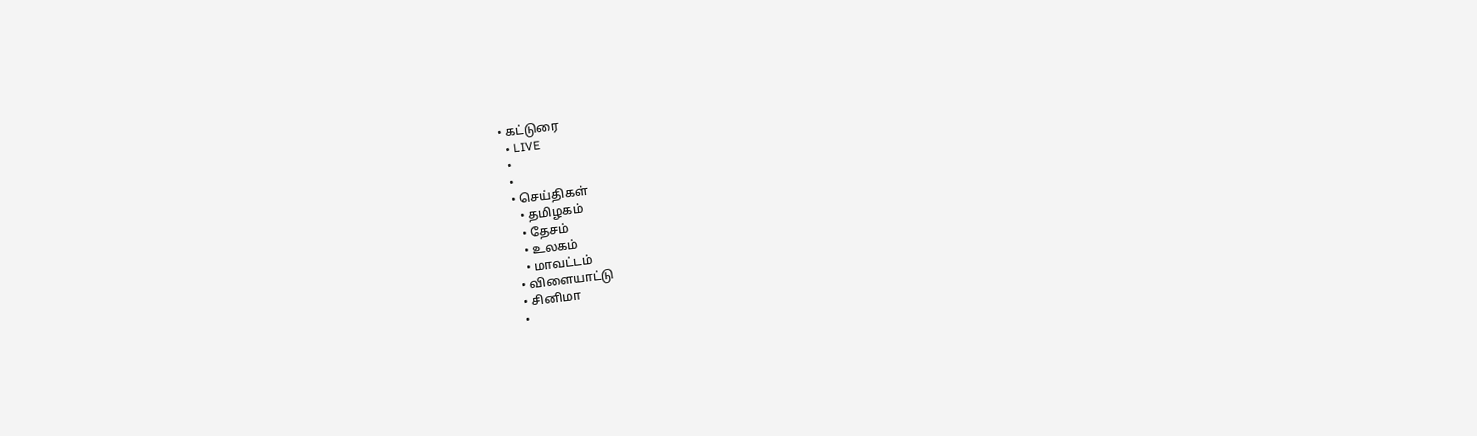• கட்டுரை
  • LIVE
  •
  •
  • செய்திகள்
    • தமிழகம்
    • தேசம்
    • உலகம்
    • மாவட்டம்
  • விளையாட்டு
  • சினிமா
  •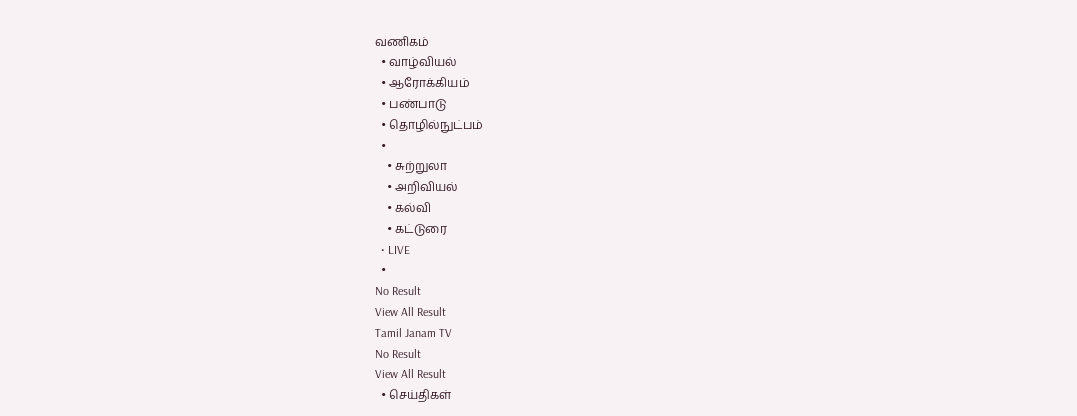வணிகம்
  • வாழ்வியல்
  • ஆரோக்கியம்
  • பண்பாடு
  • தொழில்நுட்பம்
  •
    • சுற்றுலா
    • அறிவியல்
    • கல்வி
    • கட்டுரை
  • LIVE
  •
No Result
View All Result
Tamil Janam TV
No Result
View All Result
  • செய்திகள்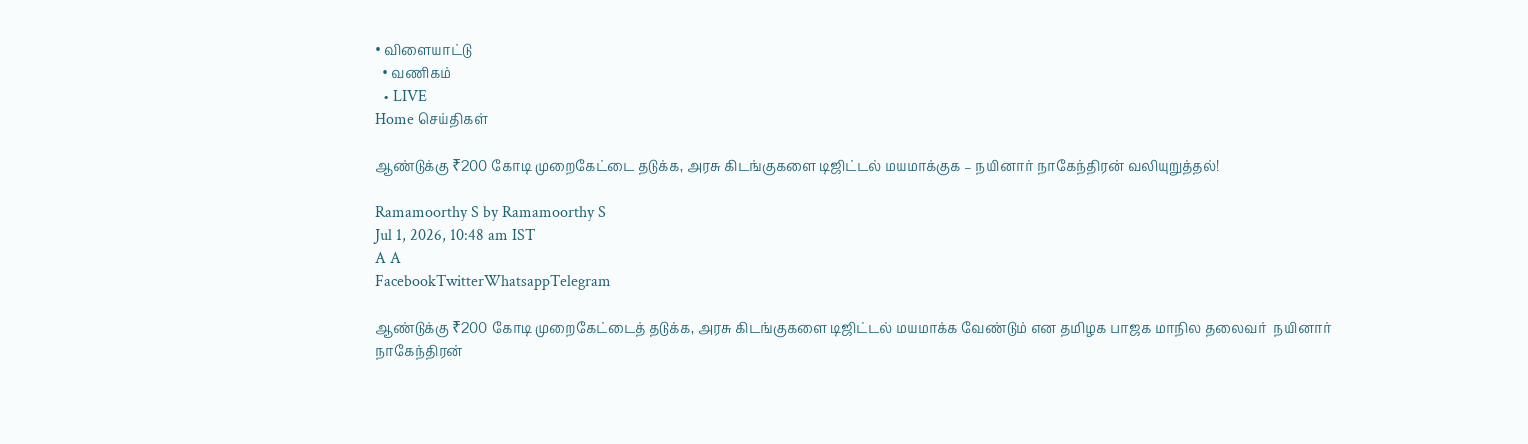• விளையாட்டு
  • வணிகம்
  • LIVE
Home செய்திகள்

ஆண்டுக்கு ₹200 கோடி முறைகேட்டை தடுக்க, அரசு கிடங்குகளை டிஜிட்டல் மயமாக்குக – நயினார் நாகேந்திரன் வலியுறுத்தல்!

Ramamoorthy S by Ramamoorthy S
Jul 1, 2026, 10:48 am IST
A A
FacebookTwitterWhatsappTelegram

ஆண்டுக்கு ₹200 கோடி முறைகேட்டைத் தடுக்க, அரசு கிடங்குகளை டிஜிட்டல் மயமாக்க வேண்டும் என தமிழக பாஜக மாநில தலைவர்  நயினார் நாகேந்திரன்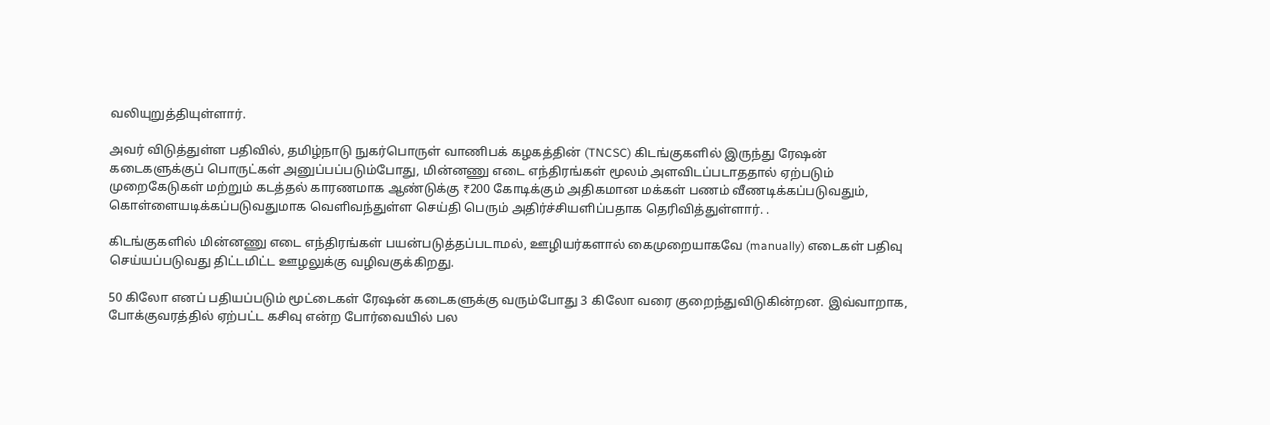வலியுறுத்தியுள்ளார்.

அவர் விடுத்துள்ள பதிவில், தமிழ்நாடு நுகர்பொருள் வாணிபக் கழகத்தின் (TNCSC) கிடங்குகளில் இருந்து ரேஷன் கடைகளுக்குப் பொருட்கள் அனுப்பப்படும்போது, மின்னணு எடை எந்திரங்கள் மூலம் அளவிடப்படாததால் ஏற்படும் முறைகேடுகள் மற்றும் கடத்தல் காரணமாக ஆண்டுக்கு ₹200 கோடிக்கும் அதிகமான மக்கள் பணம் வீணடிக்கப்படுவதும், கொள்ளையடிக்கப்படுவதுமாக வெளிவந்துள்ள செய்தி பெரும் அதிர்ச்சியளிப்பதாக தெரிவித்துள்ளார். .

கிடங்குகளில் மின்னணு எடை எந்திரங்கள் பயன்படுத்தப்படாமல், ஊழியர்களால் கைமுறையாகவே (manually) எடைகள் பதிவு செய்யப்படுவது திட்டமிட்ட ஊழலுக்கு வழிவகுக்கிறது.

50 கிலோ எனப் பதியப்படும் மூட்டைகள் ரேஷன் கடைகளுக்கு வரும்போது 3 கிலோ வரை குறைந்துவிடுகின்றன. இவ்வாறாக, போக்குவரத்தில் ஏற்பட்ட கசிவு என்ற போர்வையில் பல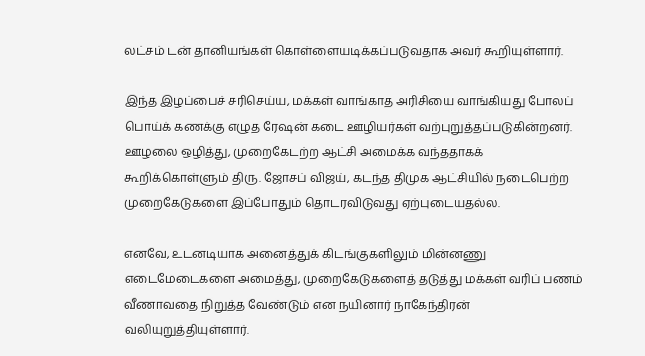லட்சம் டன் தானியங்கள் கொள்ளையடிக்கப்படுவதாக அவர் கூறியுள்ளார்.

இந்த இழப்பைச் சரிசெய்ய, மக்கள் வாங்காத அரிசியை வாங்கியது போலப் பொய்க் கணக்கு எழுத ரேஷன் கடை ஊழியர்கள் வற்புறுத்தப்படுகின்றனர். ஊழலை ஒழித்து, முறைகேடற்ற ஆட்சி அமைக்க வந்ததாகக் கூறிக்கொள்ளும் திரு. ஜோசப் விஜய், கடந்த திமுக ஆட்சியில் நடைபெற்ற முறைகேடுகளை இப்போதும் தொடரவிடுவது ஏற்புடையதல்ல.

எனவே, உடனடியாக அனைத்துக் கிடங்குகளிலும் மின்னணு எடைமேடைகளை அமைத்து, முறைகேடுகளைத் தடுத்து மக்கள் வரிப் பணம் வீணாவதை நிறுத்த வேண்டும் என நயினார் நாகேந்திரன் வலியுறுத்தியுள்ளார்.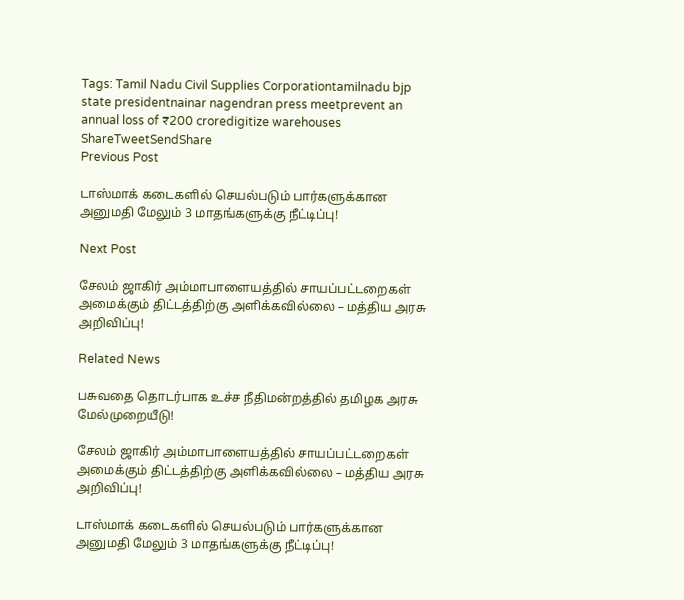Tags: Tamil Nadu Civil Supplies Corporationtamilnadu bjp state presidentnainar nagendran press meetprevent an annual loss of ₹200 croredigitize warehouses
ShareTweetSendShare
Previous Post

டாஸ்மாக் கடைகளில் செயல்படும் பார்களுக்கான அனுமதி மேலும் 3 மாதங்களுக்கு நீட்டிப்பு!

Next Post

சேலம் ஜாகிர் அம்மாபாளையத்தில் சாயப்பட்டறைகள் அமைக்கும் திட்டத்திற்கு அளிக்கவில்லை – மத்திய அரசு அறிவிப்பு!

Related News

பசுவதை தொடர்பாக உச்ச நீதிமன்றத்தில் தமிழக அரசு மேல்முறையீடு!

சேலம் ஜாகிர் அம்மாபாளையத்தில் சாயப்பட்டறைகள் அமைக்கும் திட்டத்திற்கு அளிக்கவில்லை – மத்திய அரசு அறிவிப்பு!

டாஸ்மாக் கடைகளில் செயல்படும் பார்களுக்கான அனுமதி மேலும் 3 மாதங்களுக்கு நீட்டிப்பு!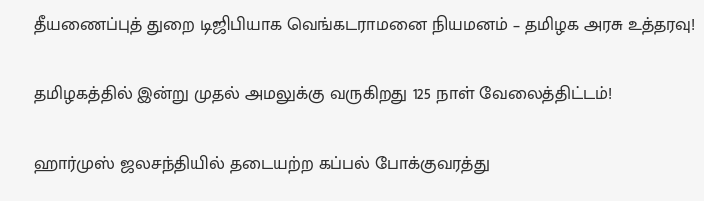தீயணைப்புத் துறை டிஜிபியாக வெங்கடராமனை நியமனம் – தமிழக அரசு உத்தரவு!

தமிழகத்தில் இன்று முதல் அமலுக்கு வருகிறது 125 நாள் வேலைத்திட்டம்!

ஹார்முஸ் ஜலசந்தியில் தடையற்ற கப்பல் போக்குவரத்து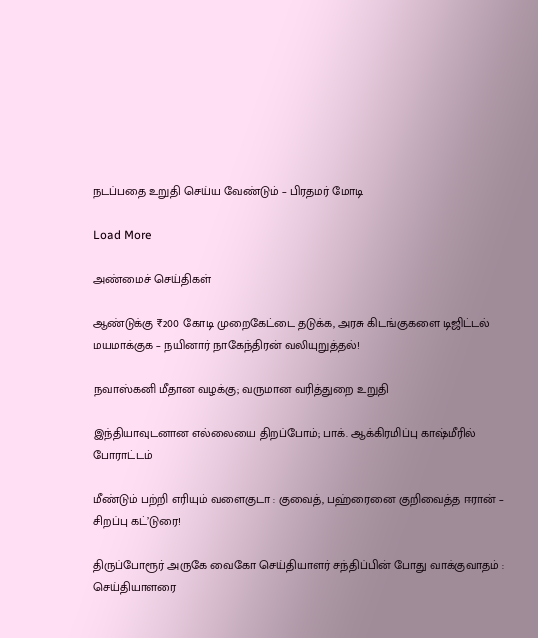நடப்பதை உறுதி செய்ய வேண்டும் – பிரதமர் மோடி

Load More

அண்மைச் செய்திகள்

ஆண்டுக்கு ₹200 கோடி முறைகேட்டை தடுக்க, அரசு கிடங்குகளை டிஜிட்டல் மயமாக்குக – நயினார் நாகேந்திரன் வலியுறுத்தல்!

நவாஸ்கனி மீதான வழக்கு; வருமான வரித்துறை உறுதி

இந்தியாவுடனான எல்லையை திறப்போம்; பாக். ஆக்கிரமிப்பு காஷ்மீரில் போராட்டம்

மீண்டும் பற்றி எரியும் வளைகுடா : குவைத், பஹ்ரைனை குறிவைத்த ஈரான் – சிறப்பு கட்’டுரை!

திருப்போரூர் அருகே வைகோ செய்தியாளர் சந்திப்பின் போது வாக்குவாதம் : செய்தியாளரை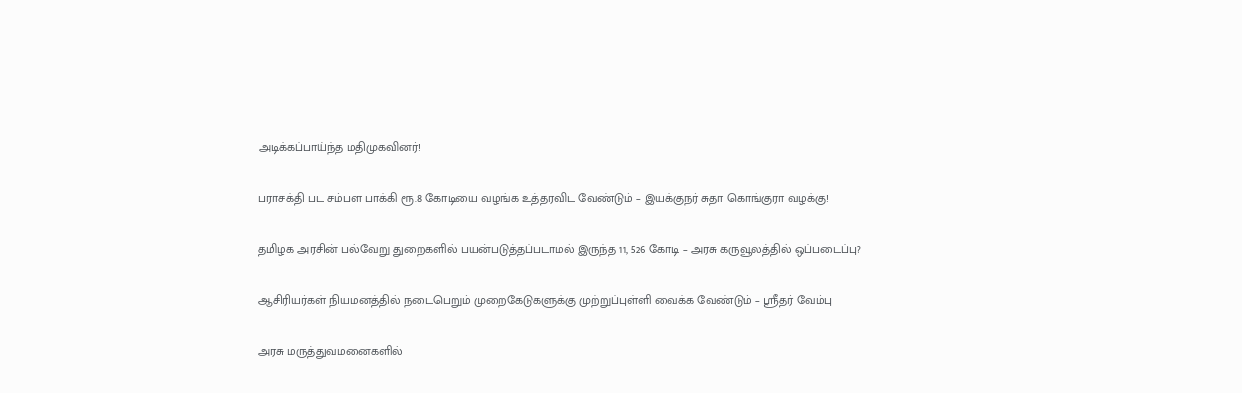அடிக்கப்பாய்ந்த மதிமுகவினர்!

பராசக்தி பட சம்பள பாக்கி ரூ.8 கோடியை வழங்க உத்தரவிட வேண்டும் – இயக்குநர் சுதா கொங்குரா வழக்கு!

தமிழக அரசின் பல்வேறு துறைகளில் பயன்படுத்தப்படாமல் இருந்த 11, 526 கோடி – அரசு கருவூலத்தில் ஒப்படைப்பு?

ஆசிரியர்கள் நியமனத்தில் நடைபெறும் முறைகேடுகளுக்கு முற்றுப்புள்ளி வைக்க வேண்டும் – ஸ்ரீதர் வேம்பு

அரசு மருத்துவமனைகளில்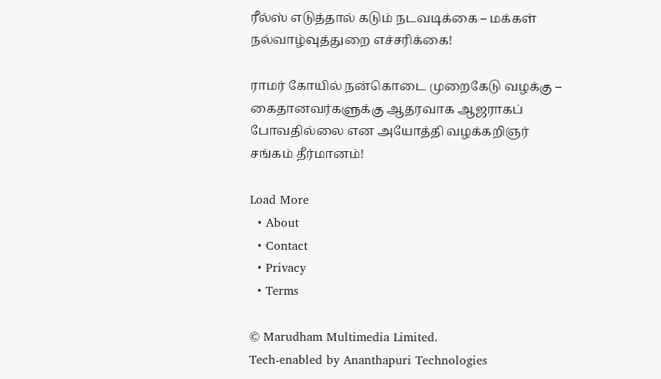ரீல்ஸ் எடுத்தால் கடும் நடவடிக்கை – மக்கள் நல்வாழ்வுத்துறை எச்சரிக்கை!

ராமர் கோயில் நன்கொடை முறைகேடு வழக்கு – கைதானவர்களுக்கு ஆதரவாக ஆஜராகப் போவதில்லை என அயோத்தி வழக்கறிஞர் சங்கம் தீர்மானம்!

Load More
  • About
  • Contact
  • Privacy
  • Terms

© Marudham Multimedia Limited.
Tech-enabled by Ananthapuri Technologies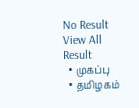No Result
View All Result
  • முகப்பு
  • தமிழகம்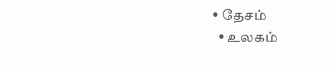• தேசம்
  • உலகம்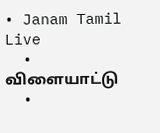• Janam Tamil Live
  • விளையாட்டு
  •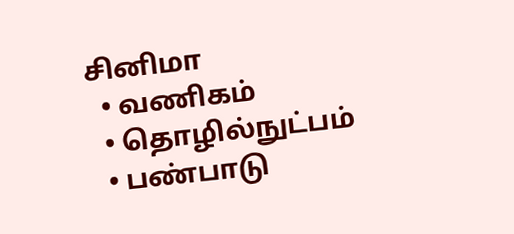சினிமா
  • வணிகம்
  • தொழில்நுட்பம்
  • பண்பாடு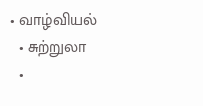• வாழ்வியல்
  • சுற்றுலா
  •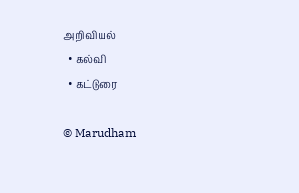அறிவியல்
  • கல்வி
  • கட்டுரை

© Marudham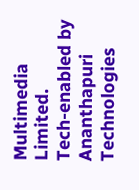Multimedia Limited.
Tech-enabled by Ananthapuri Technologies